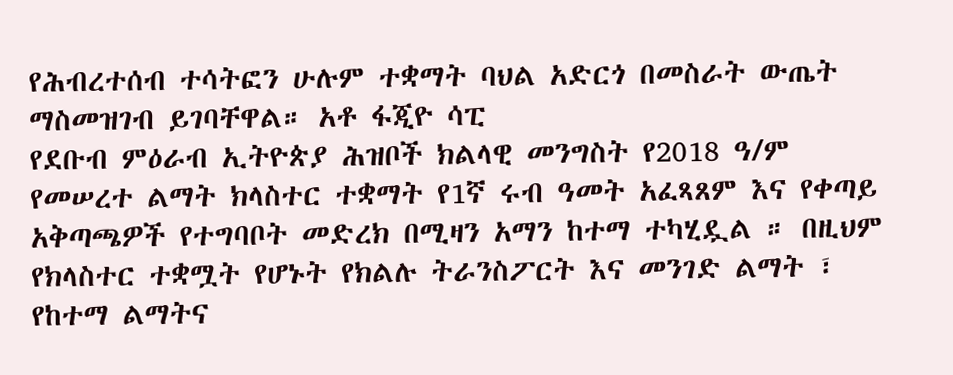የሕብረተሰብ ተሳትፎን ሁሉም ተቋማት ባህል አድርጎ በመስራት ውጤት ማስመዝገብ ይገባቸዋል። አቶ ፋጂዮ ሳፒ
የደቡብ ምዕራብ ኢትዮጵያ ሕዝቦች ክልላዊ መንግስት የ2018 ዓ/ም የመሠረተ ልማት ክላስተር ተቋማት የ1ኛ ሩብ ዓመት አፈጻጸም እና የቀጣይ አቅጣጫዎች የተግባቦት መድረክ በሚዛን አማን ከተማ ተካሂዷል ። በዚህም የክላስተር ተቋሟት የሆኑት የክልሉ ትራንስፖርት እና መንገድ ልማት ፣ የከተማ ልማትና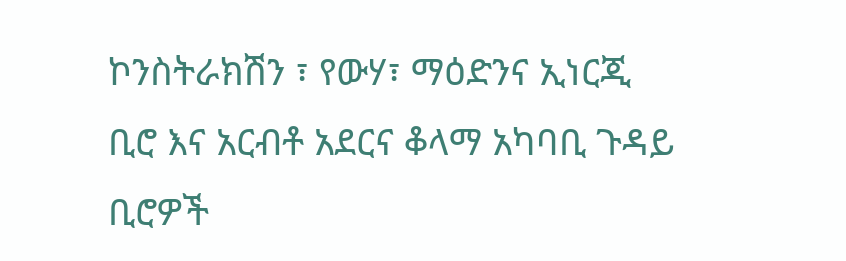ኮንስትራክሽን ፣ የውሃ፣ ማዕድንና ኢነርጂ ቢሮ እና አርብቶ አደርና ቆላማ አካባቢ ጉዳይ ቢሮዎች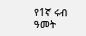የ1ኛ ሩብ ዓመት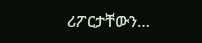ሪፖርታቸውን…